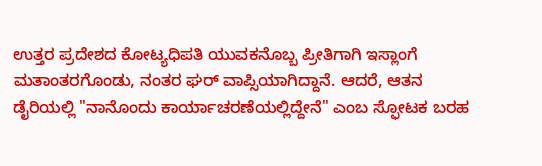ಉತ್ತರ ಪ್ರದೇಶದ ಕೋಟ್ಯಧಿಪತಿ ಯುವಕನೊಬ್ಬ ಪ್ರೀತಿಗಾಗಿ ಇಸ್ಲಾಂಗೆ ಮತಾಂತರಗೊಂಡು, ನಂತರ ಘರ್ ವಾಪ್ಸಿಯಾಗಿದ್ದಾನೆ. ಆದರೆ, ಆತನ ಡೈರಿಯಲ್ಲಿ "ನಾನೊಂದು ಕಾರ್ಯಾಚರಣೆಯಲ್ಲಿದ್ದೇನೆ" ಎಂಬ ಸ್ಫೋಟಕ ಬರಹ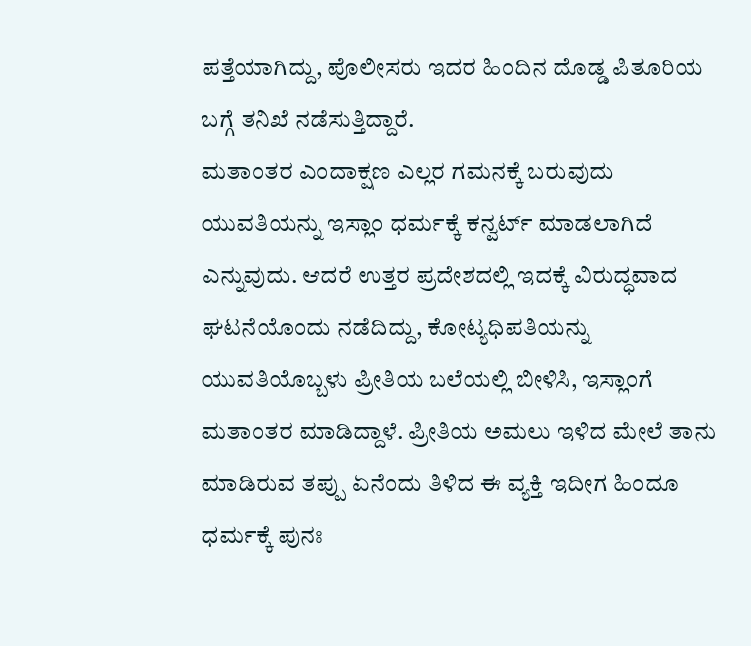ಪತ್ತೆಯಾಗಿದ್ದು, ಪೊಲೀಸರು ಇದರ ಹಿಂದಿನ ದೊಡ್ಡ ಪಿತೂರಿಯ ಬಗ್ಗೆ ತನಿಖೆ ನಡೆಸುತ್ತಿದ್ದಾರೆ.
ಮತಾಂತರ ಎಂದಾಕ್ಷಣ ಎಲ್ಲರ ಗಮನಕ್ಕೆ ಬರುವುದು ಯುವತಿಯನ್ನು ಇಸ್ಲಾಂ ಧರ್ಮಕ್ಕೆ ಕನ್ವರ್ಟ್ ಮಾಡಲಾಗಿದೆ ಎನ್ನುವುದು. ಆದರೆ ಉತ್ತರ ಪ್ರದೇಶದಲ್ಲಿ ಇದಕ್ಕೆ ವಿರುದ್ಧವಾದ ಘಟನೆಯೊಂದು ನಡೆದಿದ್ದು, ಕೋಟ್ಯಧಿಪತಿಯನ್ನು ಯುವತಿಯೊಬ್ಬಳು ಪ್ರೀತಿಯ ಬಲೆಯಲ್ಲಿ ಬೀಳಿಸಿ, ಇಸ್ಲಾಂಗೆ ಮತಾಂತರ ಮಾಡಿದ್ದಾಳೆ. ಪ್ರೀತಿಯ ಅಮಲು ಇಳಿದ ಮೇಲೆ ತಾನು ಮಾಡಿರುವ ತಪ್ಪು ಏನೆಂದು ತಿಳಿದ ಈ ವ್ಯಕ್ತಿ ಇದೀಗ ಹಿಂದೂ ಧರ್ಮಕ್ಕೆ ಪುನಃ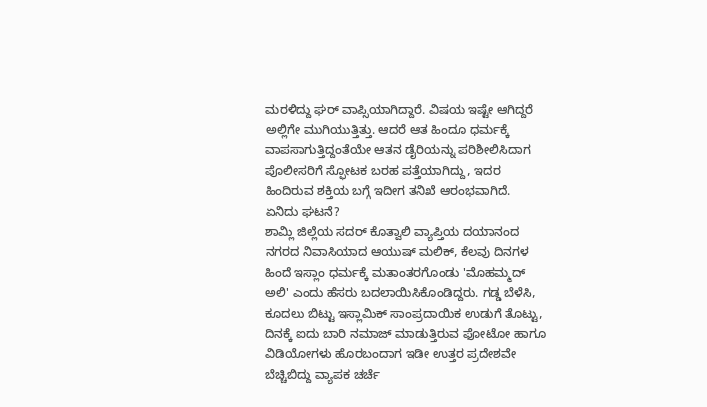ಮರಳಿದ್ದು ಘರ್ ವಾಪ್ಸಿಯಾಗಿದ್ದಾರೆ. ವಿಷಯ ಇಷ್ಟೇ ಆಗಿದ್ದರೆ ಅಲ್ಲಿಗೇ ಮುಗಿಯುತ್ತಿತ್ತು. ಆದರೆ ಆತ ಹಿಂದೂ ಧರ್ಮಕ್ಕೆ ವಾಪಸಾಗುತ್ತಿದ್ದಂತೆಯೇ ಆತನ ಡೈರಿಯನ್ನು ಪರಿಶೀಲಿಸಿದಾಗ ಪೊಲೀಸರಿಗೆ ಸ್ಫೋಟಕ ಬರಹ ಪತ್ತೆಯಾಗಿದ್ದು, ಇದರ ಹಿಂದಿರುವ ಶಕ್ತಿಯ ಬಗ್ಗೆ ಇದೀಗ ತನಿಖೆ ಆರಂಭವಾಗಿದೆ.
ಏನಿದು ಘಟನೆ?
ಶಾಮ್ಲಿ ಜಿಲ್ಲೆಯ ಸದರ್ ಕೊತ್ವಾಲಿ ವ್ಯಾಪ್ತಿಯ ದಯಾನಂದ ನಗರದ ನಿವಾಸಿಯಾದ ಆಯುಷ್ ಮಲಿಕ್, ಕೆಲವು ದಿನಗಳ ಹಿಂದೆ ಇಸ್ಲಾಂ ಧರ್ಮಕ್ಕೆ ಮತಾಂತರಗೊಂಡು 'ಮೊಹಮ್ಮದ್ ಅಲಿ' ಎಂದು ಹೆಸರು ಬದಲಾಯಿಸಿಕೊಂಡಿದ್ದರು. ಗಡ್ಡ ಬೆಳೆಸಿ, ಕೂದಲು ಬಿಟ್ಟು ಇಸ್ಲಾಮಿಕ್ ಸಾಂಪ್ರದಾಯಿಕ ಉಡುಗೆ ತೊಟ್ಟು, ದಿನಕ್ಕೆ ಐದು ಬಾರಿ ನಮಾಜ್ ಮಾಡುತ್ತಿರುವ ಫೋಟೋ ಹಾಗೂ ವಿಡಿಯೋಗಳು ಹೊರಬಂದಾಗ ಇಡೀ ಉತ್ತರ ಪ್ರದೇಶವೇ ಬೆಚ್ಚಿಬಿದ್ದು ವ್ಯಾಪಕ ಚರ್ಚೆ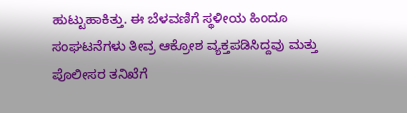ಹುಟ್ಟುಹಾಕಿತ್ತು. ಈ ಬೆಳವಣಿಗೆ ಸ್ಥಳೀಯ ಹಿಂದೂ ಸಂಘಟನೆಗಳು ತೀವ್ರ ಆಕ್ರೋಶ ವ್ಯಕ್ತಪಡಿಸಿದ್ದವು ಮತ್ತು ಪೊಲೀಸರ ತನಿಖೆಗೆ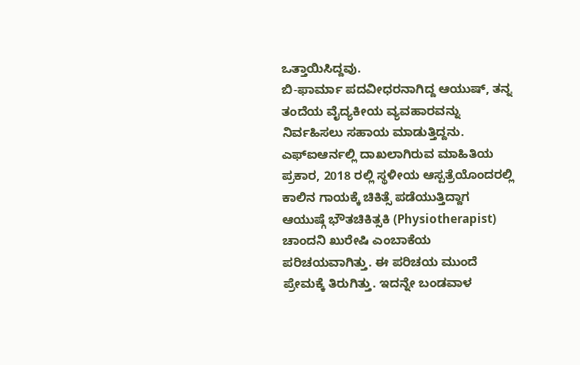ಒತ್ತಾಯಿಸಿದ್ದವು.
ಬಿ-ಫಾರ್ಮಾ ಪದವೀಧರನಾಗಿದ್ದ ಆಯುಷ್, ತನ್ನ ತಂದೆಯ ವೈದ್ಯಕೀಯ ವ್ಯವಹಾರವನ್ನು ನಿರ್ವಹಿಸಲು ಸಹಾಯ ಮಾಡುತ್ತಿದ್ದನು. ಎಫ್ಐಆರ್ನಲ್ಲಿ ದಾಖಲಾಗಿರುವ ಮಾಹಿತಿಯ ಪ್ರಕಾರ, 2018 ರಲ್ಲಿ ಸ್ಥಳೀಯ ಆಸ್ಪತ್ರೆಯೊಂದರಲ್ಲಿ ಕಾಲಿನ ಗಾಯಕ್ಕೆ ಚಿಕಿತ್ಸೆ ಪಡೆಯುತ್ತಿದ್ದಾಗ ಆಯುಷ್ಗೆ ಭೌತಚಿಕಿತ್ಸಕಿ (Physiotherapist) ಚಾಂದನಿ ಖುರೇಷಿ ಎಂಬಾಕೆಯ ಪರಿಚಯವಾಗಿತ್ತು. ಈ ಪರಿಚಯ ಮುಂದೆ ಪ್ರೇಮಕ್ಕೆ ತಿರುಗಿತ್ತು. ಇದನ್ನೇ ಬಂಡವಾಳ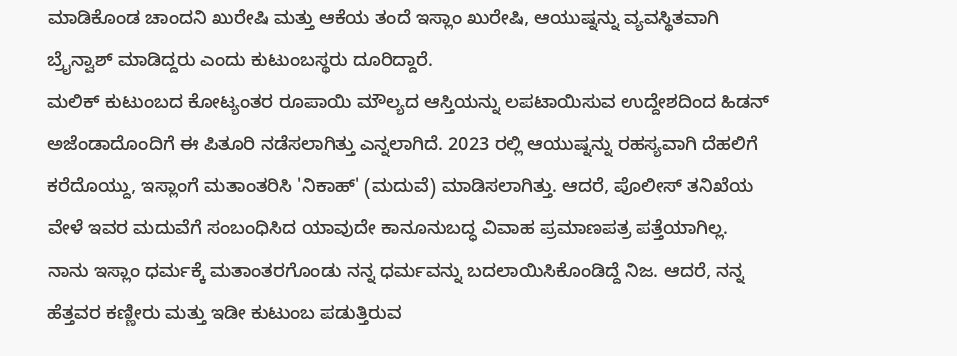ಮಾಡಿಕೊಂಡ ಚಾಂದನಿ ಖುರೇಷಿ ಮತ್ತು ಆಕೆಯ ತಂದೆ ಇಸ್ಲಾಂ ಖುರೇಷಿ, ಆಯುಷ್ನನ್ನು ವ್ಯವಸ್ಥಿತವಾಗಿ ಬ್ರೈನ್ವಾಶ್ ಮಾಡಿದ್ದರು ಎಂದು ಕುಟುಂಬಸ್ಥರು ದೂರಿದ್ದಾರೆ.
ಮಲಿಕ್ ಕುಟುಂಬದ ಕೋಟ್ಯಂತರ ರೂಪಾಯಿ ಮೌಲ್ಯದ ಆಸ್ತಿಯನ್ನು ಲಪಟಾಯಿಸುವ ಉದ್ದೇಶದಿಂದ ಹಿಡನ್ ಅಜೆಂಡಾದೊಂದಿಗೆ ಈ ಪಿತೂರಿ ನಡೆಸಲಾಗಿತ್ತು ಎನ್ನಲಾಗಿದೆ. 2023 ರಲ್ಲಿ ಆಯುಷ್ನನ್ನು ರಹಸ್ಯವಾಗಿ ದೆಹಲಿಗೆ ಕರೆದೊಯ್ದು, ಇಸ್ಲಾಂಗೆ ಮತಾಂತರಿಸಿ 'ನಿಕಾಹ್' (ಮದುವೆ) ಮಾಡಿಸಲಾಗಿತ್ತು. ಆದರೆ, ಪೊಲೀಸ್ ತನಿಖೆಯ ವೇಳೆ ಇವರ ಮದುವೆಗೆ ಸಂಬಂಧಿಸಿದ ಯಾವುದೇ ಕಾನೂನುಬದ್ಧ ವಿವಾಹ ಪ್ರಮಾಣಪತ್ರ ಪತ್ತೆಯಾಗಿಲ್ಲ.
ನಾನು ಇಸ್ಲಾಂ ಧರ್ಮಕ್ಕೆ ಮತಾಂತರಗೊಂಡು ನನ್ನ ಧರ್ಮವನ್ನು ಬದಲಾಯಿಸಿಕೊಂಡಿದ್ದೆ ನಿಜ. ಆದರೆ, ನನ್ನ ಹೆತ್ತವರ ಕಣ್ಣೀರು ಮತ್ತು ಇಡೀ ಕುಟುಂಬ ಪಡುತ್ತಿರುವ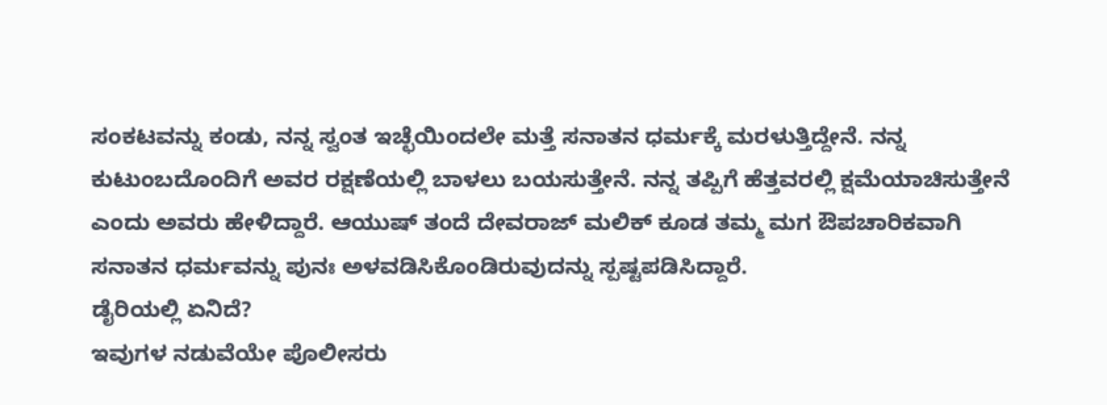ಸಂಕಟವನ್ನು ಕಂಡು, ನನ್ನ ಸ್ವಂತ ಇಚ್ಛೆಯಿಂದಲೇ ಮತ್ತೆ ಸನಾತನ ಧರ್ಮಕ್ಕೆ ಮರಳುತ್ತಿದ್ದೇನೆ. ನನ್ನ ಕುಟುಂಬದೊಂದಿಗೆ ಅವರ ರಕ್ಷಣೆಯಲ್ಲಿ ಬಾಳಲು ಬಯಸುತ್ತೇನೆ. ನನ್ನ ತಪ್ಪಿಗೆ ಹೆತ್ತವರಲ್ಲಿ ಕ್ಷಮೆಯಾಚಿಸುತ್ತೇನೆ ಎಂದು ಅವರು ಹೇಳಿದ್ದಾರೆ. ಆಯುಷ್ ತಂದೆ ದೇವರಾಜ್ ಮಲಿಕ್ ಕೂಡ ತಮ್ಮ ಮಗ ಔಪಚಾರಿಕವಾಗಿ ಸನಾತನ ಧರ್ಮವನ್ನು ಪುನಃ ಅಳವಡಿಸಿಕೊಂಡಿರುವುದನ್ನು ಸ್ಪಷ್ಟಪಡಿಸಿದ್ದಾರೆ.
ಡೈರಿಯಲ್ಲಿ ಏನಿದೆ?
ಇವುಗಳ ನಡುವೆಯೇ ಪೊಲೀಸರು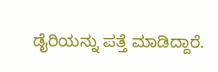ಡೈರಿಯನ್ನು ಪತ್ತೆ ಮಾಡಿದ್ದಾರೆ.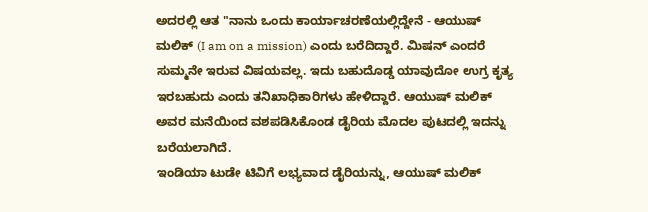ಅದರಲ್ಲಿ ಆತ "ನಾನು ಒಂದು ಕಾರ್ಯಾಚರಣೆಯಲ್ಲಿದ್ದೇನೆ - ಆಯುಷ್ ಮಲಿಕ್ (I am on a mission) ಎಂದು ಬರೆದಿದ್ದಾರೆ. ಮಿಷನ್ ಎಂದರೆ ಸುಮ್ಮನೇ ಇರುವ ವಿಷಯವಲ್ಲ. ಇದು ಬಹುದೊಡ್ಡ ಯಾವುದೋ ಉಗ್ರ ಕೃತ್ಯ ಇರಬಹುದು ಎಂದು ತನಿಖಾಧಿಕಾರಿಗಳು ಹೇಳಿದ್ದಾರೆ. ಆಯುಷ್ ಮಲಿಕ್ ಅವರ ಮನೆಯಿಂದ ವಶಪಡಿಸಿಕೊಂಡ ಡೈರಿಯ ಮೊದಲ ಪುಟದಲ್ಲಿ ಇದನ್ನು ಬರೆಯಲಾಗಿದೆ.
ಇಂಡಿಯಾ ಟುಡೇ ಟಿವಿಗೆ ಲಭ್ಯವಾದ ಡೈರಿಯನ್ನು, ಆಯುಷ್ ಮಲಿಕ್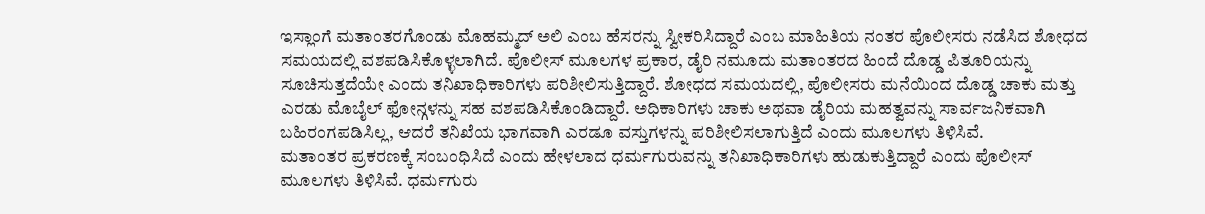ಇಸ್ಲಾಂಗೆ ಮತಾಂತರಗೊಂಡು ಮೊಹಮ್ಮದ್ ಅಲಿ ಎಂಬ ಹೆಸರನ್ನು ಸ್ವೀಕರಿಸಿದ್ದಾರೆ ಎಂಬ ಮಾಹಿತಿಯ ನಂತರ ಪೊಲೀಸರು ನಡೆಸಿದ ಶೋಧದ ಸಮಯದಲ್ಲಿ ವಶಪಡಿಸಿಕೊಳ್ಳಲಾಗಿದೆ. ಪೊಲೀಸ್ ಮೂಲಗಳ ಪ್ರಕಾರ, ಡೈರಿ ನಮೂದು ಮತಾಂತರದ ಹಿಂದೆ ದೊಡ್ಡ ಪಿತೂರಿಯನ್ನು ಸೂಚಿಸುತ್ತದೆಯೇ ಎಂದು ತನಿಖಾಧಿಕಾರಿಗಳು ಪರಿಶೀಲಿಸುತ್ತಿದ್ದಾರೆ. ಶೋಧದ ಸಮಯದಲ್ಲಿ, ಪೊಲೀಸರು ಮನೆಯಿಂದ ದೊಡ್ಡ ಚಾಕು ಮತ್ತು ಎರಡು ಮೊಬೈಲ್ ಫೋನ್ಗಳನ್ನು ಸಹ ವಶಪಡಿಸಿಕೊಂಡಿದ್ದಾರೆ. ಅಧಿಕಾರಿಗಳು ಚಾಕು ಅಥವಾ ಡೈರಿಯ ಮಹತ್ವವನ್ನು ಸಾರ್ವಜನಿಕವಾಗಿ ಬಹಿರಂಗಪಡಿಸಿಲ್ಲ, ಆದರೆ ತನಿಖೆಯ ಭಾಗವಾಗಿ ಎರಡೂ ವಸ್ತುಗಳನ್ನು ಪರಿಶೀಲಿಸಲಾಗುತ್ತಿದೆ ಎಂದು ಮೂಲಗಳು ತಿಳಿಸಿವೆ.
ಮತಾಂತರ ಪ್ರಕರಣಕ್ಕೆ ಸಂಬಂಧಿಸಿದೆ ಎಂದು ಹೇಳಲಾದ ಧರ್ಮಗುರುವನ್ನು ತನಿಖಾಧಿಕಾರಿಗಳು ಹುಡುಕುತ್ತಿದ್ದಾರೆ ಎಂದು ಪೊಲೀಸ್ ಮೂಲಗಳು ತಿಳಿಸಿವೆ. ಧರ್ಮಗುರು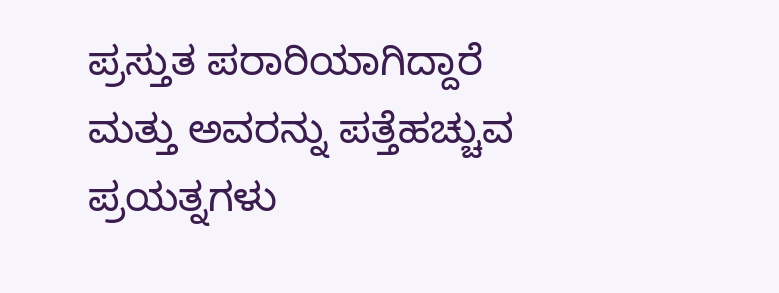ಪ್ರಸ್ತುತ ಪರಾರಿಯಾಗಿದ್ದಾರೆ ಮತ್ತು ಅವರನ್ನು ಪತ್ತೆಹಚ್ಚುವ ಪ್ರಯತ್ನಗಳು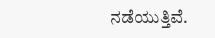ನಡೆಯುತ್ತಿವೆ.